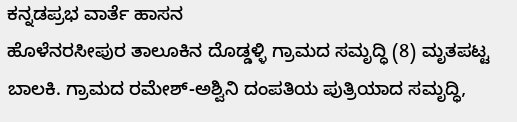ಕನ್ನಡಪ್ರಭ ವಾರ್ತೆ ಹಾಸನ
ಹೊಳೆನರಸೀಪುರ ತಾಲೂಕಿನ ದೊಡ್ಡಳ್ಳಿ ಗ್ರಾಮದ ಸಮೃದ್ಧಿ (8) ಮೃತಪಟ್ಟ ಬಾಲಕಿ. ಗ್ರಾಮದ ರಮೇಶ್-ಅಶ್ವಿನಿ ದಂಪತಿಯ ಪುತ್ರಿಯಾದ ಸಮೃದ್ಧಿ,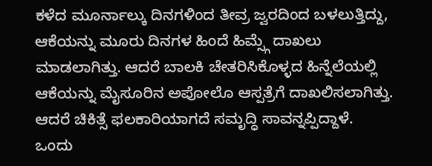ಕಳೆದ ಮೂರ್ನಾಲ್ಕು ದಿನಗಳಿಂದ ತೀವ್ರ ಜ್ವರದಿಂದ ಬಳಲುತ್ತಿದ್ದು, ಆಕೆಯನ್ನು ಮೂರು ದಿನಗಳ ಹಿಂದೆ ಹಿಮ್ಸ್ಗೆ ದಾಖಲು ಮಾಡಲಾಗಿತ್ತು. ಆದರೆ ಬಾಲಕಿ ಚೇತರಿಸಿಕೊಳ್ಳದ ಹಿನ್ನೆಲೆಯಲ್ಲಿ ಆಕೆಯನ್ನು ಮೈಸೂರಿನ ಅಪೋಲೊ ಆಸ್ಪತ್ರೆಗೆ ದಾಖಲಿಸಲಾಗಿತ್ತು. ಆದರೆ ಚಿಕಿತ್ಸೆ ಫಲಕಾರಿಯಾಗದೆ ಸಮೃದ್ಧಿ ಸಾವನ್ನಪ್ಪಿದ್ದಾಳೆ.
ಒಂದು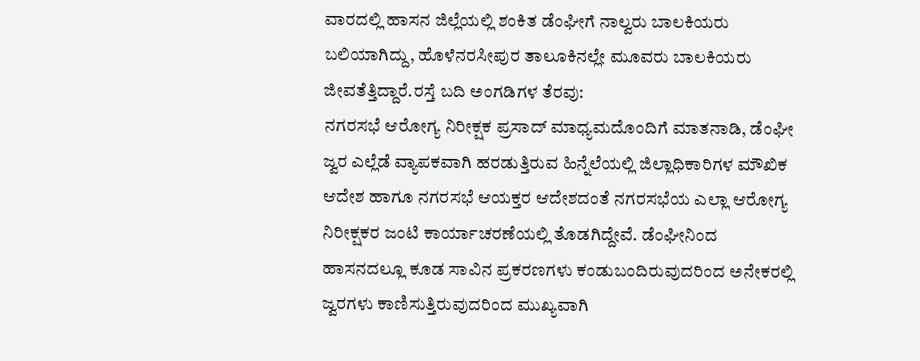ವಾರದಲ್ಲಿ ಹಾಸನ ಜಿಲ್ಲೆಯಲ್ಲಿ ಶಂಕಿತ ಡೆಂಘೀಗೆ ನಾಲ್ವರು ಬಾಲಕಿಯರು ಬಲಿಯಾಗಿದ್ದು, ಹೊಳೆನರಸೀಪುರ ತಾಲೂಕಿನಲ್ಲೇ ಮೂವರು ಬಾಲಕಿಯರು ಜೀವತೆತ್ತಿದ್ದಾರೆ.ರಸ್ತೆ ಬದಿ ಅಂಗಡಿಗಳ ತೆರವು:
ನಗರಸಭೆ ಆರೋಗ್ಯ ನಿರೀಕ್ಷಕ ಪ್ರಸಾದ್ ಮಾಧ್ಯಮದೊಂದಿಗೆ ಮಾತನಾಡಿ, ಡೆಂಘೀ ಜ್ವರ ಎಲ್ಲೆಡೆ ವ್ಯಾಪಕವಾಗಿ ಹರಡುತ್ತಿರುವ ಹಿನ್ನೆಲೆಯಲ್ಲಿ ಜಿಲ್ಲಾಧಿಕಾರಿಗಳ ಮೌಖಿಕ ಆದೇಶ ಹಾಗೂ ನಗರಸಭೆ ಆಯಕ್ತರ ಆದೇಶದಂತೆ ನಗರಸಭೆಯ ಎಲ್ಲಾ ಆರೋಗ್ಯ ನಿರೀಕ್ಷಕರ ಜಂಟಿ ಕಾರ್ಯಾಚರಣೆಯಲ್ಲಿ ತೊಡಗಿದ್ದೇವೆ. ಡೆಂಘೀನಿಂದ ಹಾಸನದಲ್ಲೂ ಕೂಡ ಸಾವಿನ ಪ್ರಕರಣಗಳು ಕಂಡುಬಂದಿರುವುದರಿಂದ ಅನೇಕರಲ್ಲಿ ಜ್ವರಗಳು ಕಾಣಿಸುತ್ತಿರುವುದರಿಂದ ಮುಖ್ಯವಾಗಿ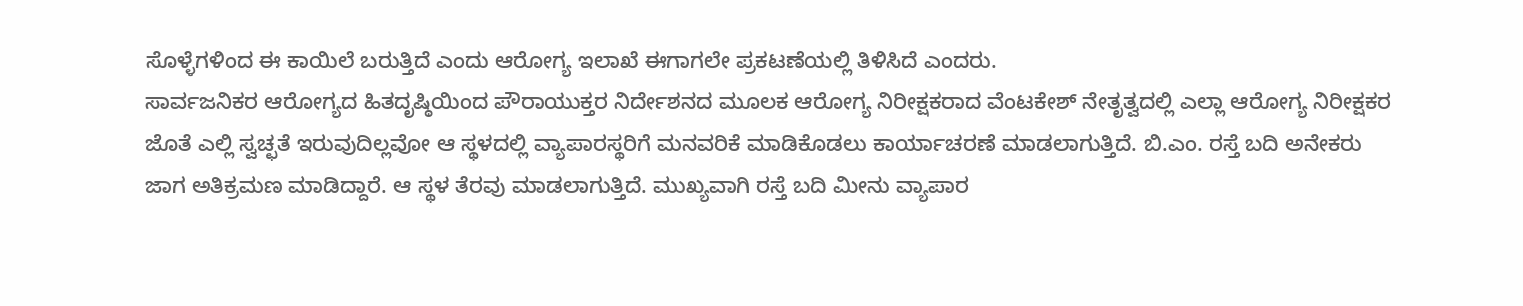ಸೊಳ್ಳೆಗಳಿಂದ ಈ ಕಾಯಿಲೆ ಬರುತ್ತಿದೆ ಎಂದು ಆರೋಗ್ಯ ಇಲಾಖೆ ಈಗಾಗಲೇ ಪ್ರಕಟಣೆಯಲ್ಲಿ ತಿಳಿಸಿದೆ ಎಂದರು.
ಸಾರ್ವಜನಿಕರ ಆರೋಗ್ಯದ ಹಿತದೃಷ್ಠಿಯಿಂದ ಪೌರಾಯುಕ್ತರ ನಿರ್ದೇಶನದ ಮೂಲಕ ಆರೋಗ್ಯ ನಿರೀಕ್ಷಕರಾದ ವೆಂಟಕೇಶ್ ನೇತೃತ್ವದಲ್ಲಿ ಎಲ್ಲಾ ಆರೋಗ್ಯ ನಿರೀಕ್ಷಕರ ಜೊತೆ ಎಲ್ಲಿ ಸ್ವಚ್ಛತೆ ಇರುವುದಿಲ್ಲವೋ ಆ ಸ್ಥಳದಲ್ಲಿ ವ್ಯಾಪಾರಸ್ಥರಿಗೆ ಮನವರಿಕೆ ಮಾಡಿಕೊಡಲು ಕಾರ್ಯಾಚರಣೆ ಮಾಡಲಾಗುತ್ತಿದೆ. ಬಿ.ಎಂ. ರಸ್ತೆ ಬದಿ ಅನೇಕರು ಜಾಗ ಅತಿಕ್ರಮಣ ಮಾಡಿದ್ದಾರೆ. ಆ ಸ್ಥಳ ತೆರವು ಮಾಡಲಾಗುತ್ತಿದೆ. ಮುಖ್ಯವಾಗಿ ರಸ್ತೆ ಬದಿ ಮೀನು ವ್ಯಾಪಾರ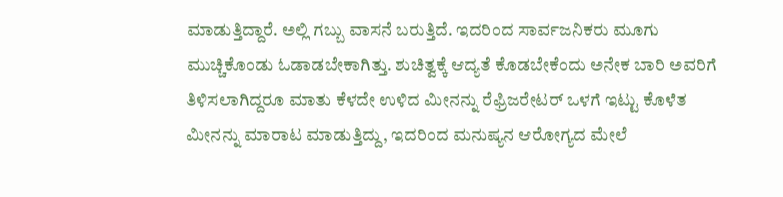ಮಾಡುತ್ತಿದ್ದಾರೆ. ಅಲ್ಲಿ ಗಬ್ಬು ವಾಸನೆ ಬರುತ್ತಿದೆ. ಇದರಿಂದ ಸಾರ್ವಜನಿಕರು ಮೂಗು ಮುಚ್ಚಿಕೊಂಡು ಓಡಾಡಬೇಕಾಗಿತ್ತು. ಶುಚಿತ್ವಕ್ಕೆ ಆದ್ಯತೆ ಕೊಡಬೇಕೆಂದು ಅನೇಕ ಬಾರಿ ಅವರಿಗೆ ತಿಳಿಸಲಾಗಿದ್ದರೂ ಮಾತು ಕೆಳದೇ ಉಳಿದ ಮೀನನ್ನು ರೆಫ್ರಿಜರೇಟರ್ ಒಳಗೆ ಇಟ್ಟು ಕೊಳೆತ ಮೀನನ್ನು ಮಾರಾಟ ಮಾಡುತ್ತಿದ್ದು, ಇದರಿಂದ ಮನುಷ್ಯನ ಆರೋಗ್ಯದ ಮೇಲೆ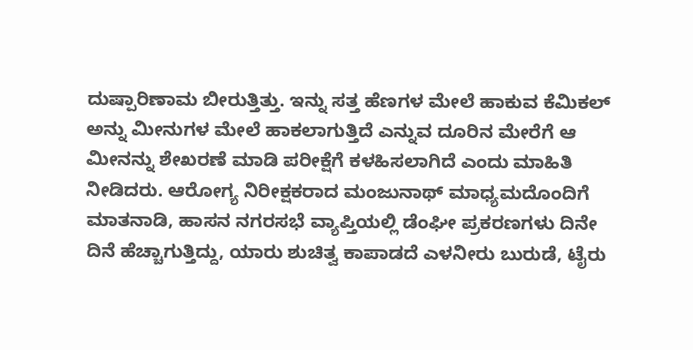ದುಷ್ಪಾರಿಣಾಮ ಬೀರುತ್ತಿತ್ತು. ಇನ್ನು ಸತ್ತ ಹೆಣಗಳ ಮೇಲೆ ಹಾಕುವ ಕೆಮಿಕಲ್ ಅನ್ನು ಮೀನುಗಳ ಮೇಲೆ ಹಾಕಲಾಗುತ್ತಿದೆ ಎನ್ನುವ ದೂರಿನ ಮೇರೆಗೆ ಆ ಮೀನನ್ನು ಶೇಖರಣೆ ಮಾಡಿ ಪರೀಕ್ಷೆಗೆ ಕಳಹಿಸಲಾಗಿದೆ ಎಂದು ಮಾಹಿತಿ ನೀಡಿದರು. ಆರೋಗ್ಯ ನಿರೀಕ್ಷಕರಾದ ಮಂಜುನಾಥ್ ಮಾಧ್ಯಮದೊಂದಿಗೆ ಮಾತನಾಡಿ, ಹಾಸನ ನಗರಸಭೆ ವ್ಯಾಪ್ತಿಯಲ್ಲಿ ಡೆಂಘೀ ಪ್ರಕರಣಗಳು ದಿನೇ ದಿನೆ ಹೆಚ್ಚಾಗುತ್ತಿದ್ದು, ಯಾರು ಶುಚಿತ್ವ ಕಾಪಾಡದೆ ಎಳನೀರು ಬುರುಡೆ, ಟೈರು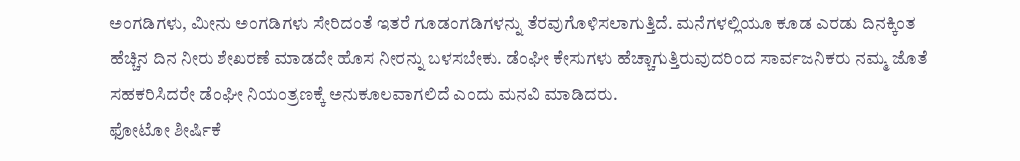ಅಂಗಡಿಗಳು, ಮೀನು ಅಂಗಡಿಗಳು ಸೇರಿದಂತೆ ಇತರೆ ಗೂಡಂಗಡಿಗಳನ್ನು ತೆರವುಗೊಳಿಸಲಾಗುತ್ತಿದೆ. ಮನೆಗಳಲ್ಲಿಯೂ ಕೂಡ ಎರಡು ದಿನಕ್ಕಿಂತ ಹೆಚ್ಚಿನ ದಿನ ನೀರು ಶೇಖರಣೆ ಮಾಡದೇ ಹೊಸ ನೀರನ್ನು ಬಳಸಬೇಕು. ಡೆಂಘೀ ಕೇಸುಗಳು ಹೆಚ್ಚಾಗುತ್ತಿರುವುದರಿಂದ ಸಾರ್ವಜನಿಕರು ನಮ್ಮ ಜೊತೆ ಸಹಕರಿಸಿದರೇ ಡೆಂಘೀ ನಿಯಂತ್ರಣಕ್ಕೆ ಅನುಕೂಲವಾಗಲಿದೆ ಎಂದು ಮನವಿ ಮಾಡಿದರು.
ಫೋಟೋ ಶೀರ್ಷಿಕೆ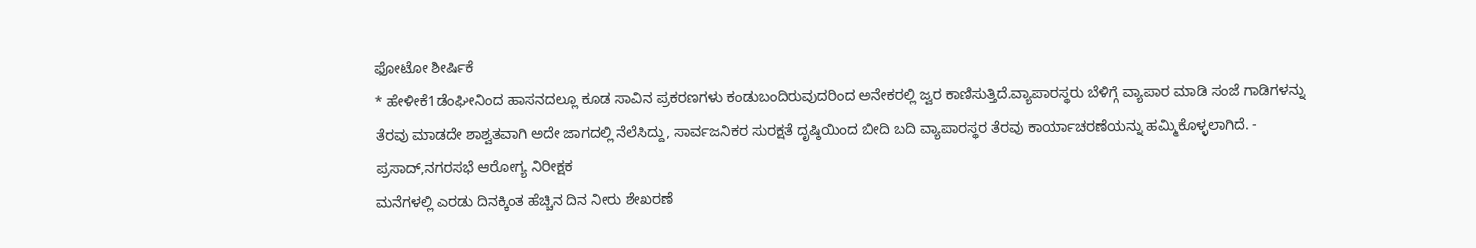ಫೋಟೋ ಶೀರ್ಷಿಕೆ
* ಹೇಳೀಕೆ1ಡೆಂಘೀನಿಂದ ಹಾಸನದಲ್ಲೂ ಕೂಡ ಸಾವಿನ ಪ್ರಕರಣಗಳು ಕಂಡುಬಂದಿರುವುದರಿಂದ ಅನೇಕರಲ್ಲಿ ಜ್ವರ ಕಾಣಿಸುತ್ತಿದೆ.ವ್ಯಾಪಾರಸ್ಥರು ಬೆಳಿಗ್ಗೆ ವ್ಯಾಪಾರ ಮಾಡಿ ಸಂಜೆ ಗಾಡಿಗಳನ್ನು ತೆರವು ಮಾಡದೇ ಶಾಶ್ವತವಾಗಿ ಅದೇ ಜಾಗದಲ್ಲಿ ನೆಲೆಸಿದ್ದು, ಸಾರ್ವಜನಿಕರ ಸುರಕ್ಷತೆ ದೃಷ್ಠಿಯಿಂದ ಬೀದಿ ಬದಿ ವ್ಯಾಪಾರಸ್ಥರ ತೆರವು ಕಾರ್ಯಾಚರಣೆಯನ್ನು ಹಮ್ಮಿಕೊಳ್ಳಲಾಗಿದೆ. - ಪ್ರಸಾದ್,ನಗರಸಭೆ ಆರೋಗ್ಯ ನಿರೀಕ್ಷಕ
ಮನೆಗಳಲ್ಲಿ ಎರಡು ದಿನಕ್ಕಿಂತ ಹೆಚ್ಚಿನ ದಿನ ನೀರು ಶೇಖರಣೆ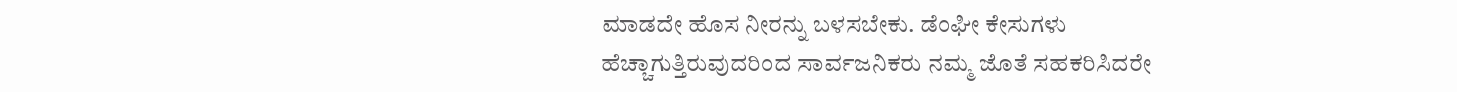ಮಾಡದೇ ಹೊಸ ನೀರನ್ನು ಬಳಸಬೇಕು. ಡೆಂಘೀ ಕೇಸುಗಳು ಹೆಚ್ಚಾಗುತ್ತಿರುವುದರಿಂದ ಸಾರ್ವಜನಿಕರು ನಮ್ಮ ಜೊತೆ ಸಹಕರಿಸಿದರೇ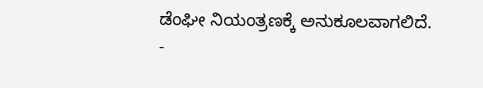ಡೆಂಘೀ ನಿಯಂತ್ರಣಕ್ಕೆ ಅನುಕೂಲವಾಗಲಿದೆ.
-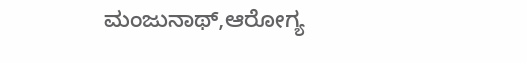ಮಂಜುನಾಥ್,ಆರೋಗ್ಯ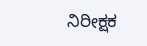ನಿರೀಕ್ಷಕ